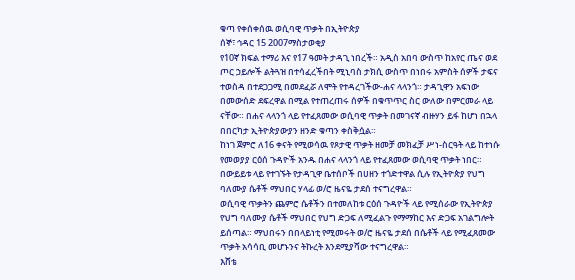ቁጣ የቀሰቀሰዉ ወሲባዊ ጥቃት በኢትዮጵያ
ሰኞ፣ ኅዳር 15 2007ማስታወቂያ
የ10ኛ ክፍል ተማሪ እና የ17 ዓመት ታዳጊ ነበረች። አዲስ አበባ ውስጥ ከአየር ጤና ወደ ጦር ኃይሎች ልትጓዝ በተሳፈረችበት ሚኒባስ ታክሲ ውስጥ በነበሩ አምስት ሰዎች ታፍና ተወስዳ በተደጋጋሚ በመደፈሯ ለሞት የተዳረገችው-ሐና ላላንጎ። ታዳጊዋን አፍነው በመውሰድ ደፍረዋል በሚል የተጠረጠሩ ሰዎች በቁጥጥር ስር ውለው በምርመራ ላይ ናቸው። በሐና ላላንጎ ላይ የተፈጸመው ወሲባዊ ጥቃት በመገናኛ ብዙሃን ይፋ ከሆነ በኋላ በበርካታ ኢትዮጵያውያን ዘንድ ቁጣን ቀስቅሷል።
ከነገ ጀምሮ ለ16 ቀናት የሚወሳዉ የጾታዊ ጥቃት ዘመቻ መክፈቻ ሥነ-ስርዓት ላይ ከተነሱ የመወያያ ርዕሰ ጉዳዮች አንዱ በሐና ላላንጎ ላይ የተፈጸመው ወሲባዊ ጥቃት ነበር። በውይይቱ ላይ የተገኙት የታዳጊዋ ቤተሰቦች በሀዘን ተጎድተዋል ሲሉ የኢትዮጵያ የህግ ባለሙያ ሴቶች ማህበር ሃላፊ ወ/ሮ ዜናዬ ታደሰ ተናግረዋል።
ወሲባዊ ጥቃትን ጨምሮ ሴቶችን በተመለከቱ ርዕሰ ጉዳዮች ላይ የሚሰራው የኢትዮጵያ የህግ ባለሙያ ሴቶች ማህበር የህግ ድጋፍ ለሚፈልጉ የማማከር እና ድጋፍ አገልግሎት ይሰጣል። ማህበሩን በበላይነቲ የሚመሩት ወ/ሮ ዜናዬ ታደሰ በሴቶች ላይ የሚፈጸመው ጥቃት አሳሳቢ መሆኑንና ትኩረት እንደሚያሻው ተናግረዋል።
እሸቴ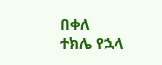በቀለ
ተክሌ የኋላ